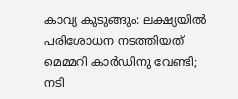കാവ്യ കുടുങ്ങും: ലക്ഷ്യയിൽ പരിശോധന നടത്തിയത് മെമ്മറി കാർഡിനു വേണ്ടി; നടി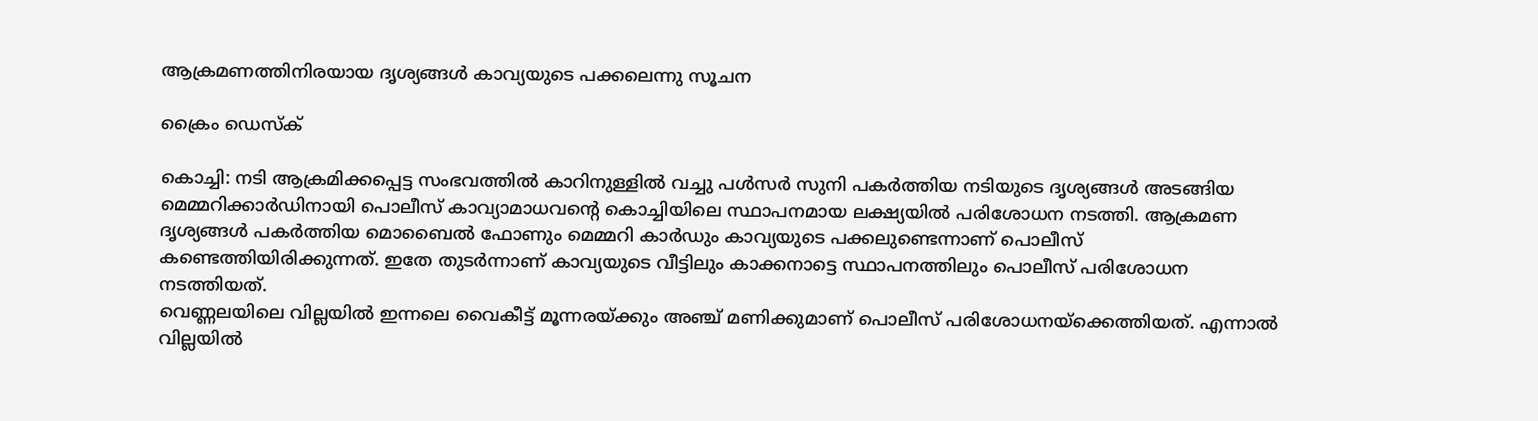ആക്രമണത്തിനിരയായ ദൃശ്യങ്ങൾ കാവ്യയുടെ പക്കലെന്നു സൂചന

ക്രൈം ഡെസ്‌ക്

കൊച്ചി: നടി ആക്രമിക്കപ്പെട്ട സംഭവത്തിൽ കാറിനുള്ളിൽ വച്ചു പൾസർ സുനി പകർത്തിയ നടിയുടെ ദൃശ്യങ്ങൾ അടങ്ങിയ മെമ്മറിക്കാർഡിനായി പൊലീസ് കാവ്യാമാധവന്റെ കൊച്ചിയിലെ സ്ഥാപനമായ ലക്ഷ്യയിൽ പരിശോധന നടത്തി. ആക്രമണ ദൃശ്യങ്ങൾ പകർത്തിയ മൊബൈൽ ഫോണും മെമ്മറി കാർഡും കാവ്യയുടെ പക്കലുണ്ടെന്നാണ് പൊലീസ് കണ്ടെത്തിയിരിക്കുന്നത്. ഇതേ തുടർന്നാണ് കാവ്യയുടെ വീട്ടിലും കാക്കനാട്ടെ സ്ഥാപനത്തിലും പൊലീസ് പരിശോധന നടത്തിയത്.
വെണ്ണലയിലെ വില്ലയിൽ ഇന്നലെ വൈകീട്ട് മൂന്നരയ്ക്കും അഞ്ച് മണിക്കുമാണ് പൊലീസ് പരിശോധനയ്ക്കെത്തിയത്. എന്നാൽ വില്ലയിൽ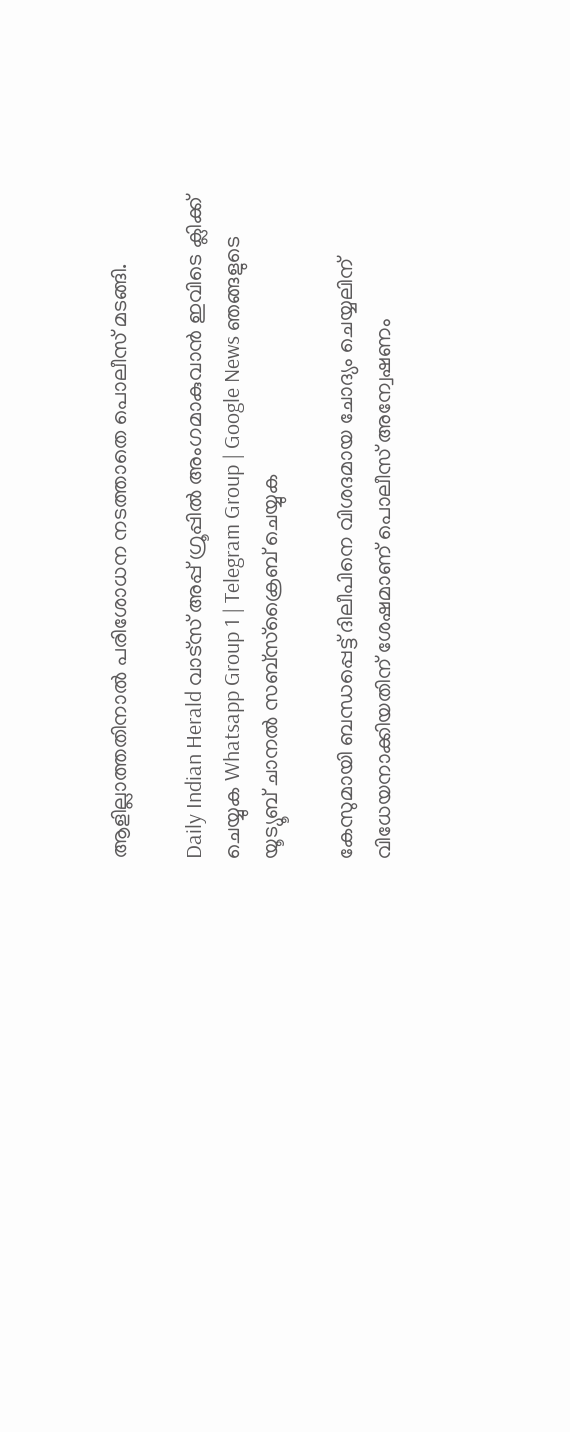ആളില്ലാത്തതിനാൽ പരിശോധന നടത്താതെ പൊലീസ് മടങ്ങി.

Daily Indian Herald വാട്സ് അപ്പ് ഗ്രൂപ്പിൽ അംഗമാകുവാൻ ഇവിടെ ക്ലിക്ക് ചെയ്യുക Whatsapp Group 1 | Telegram Group | Google News ഞങ്ങളുടെ യൂട്യൂബ് ചാനൽ സബ്സ്ക്രൈബ് ചെയ്യുക

കേസുമായി ബന്ധപ്പെട്ട് ദിലീപിനെ വിശദമായ ചോദ്യം ചെയ്യലിന് വിധേയനാക്കിയതിന് ശേഷമാണ് പൊലീസ് അന്വേഷണം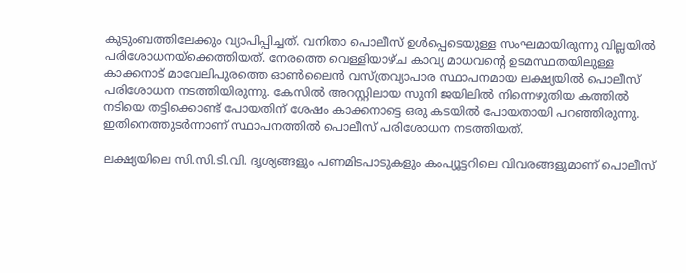കുടുംബത്തിലേക്കും വ്യാപിപ്പിച്ചത്. വനിതാ പൊലീസ് ഉൾപ്പെടെയുള്ള സംഘമായിരുന്നു വില്ലയിൽ പരിശോധനയ്ക്കെത്തിയത്. നേരത്തെ വെള്ളിയാഴ്ച കാവ്യ മാധവന്റെ ഉടമസ്ഥതയിലുള്ള കാക്കനാട് മാവേലിപുരത്തെ ഓൺലൈൻ വസ്ത്രവ്യാപാര സ്ഥാപനമായ ലക്ഷ്യയിൽ പൊലീസ് പരിശോധന നടത്തിയിരുന്നു. കേസിൽ അറസ്റ്റിലായ സുനി ജയിലിൽ നിന്നെഴുതിയ കത്തിൽ നടിയെ തട്ടിക്കൊണ്ട് പോയതിന് ശേഷം കാക്കനാട്ടെ ഒരു കടയിൽ പോയതായി പറഞ്ഞിരുന്നു. ഇതിനെത്തുടർന്നാണ് സ്ഥാപനത്തിൽ പൊലീസ് പരിശോധന നടത്തിയത്.

ലക്ഷ്യയിലെ സി.സി.ടി.വി. ദൃശ്യങ്ങളും പണമിടപാടുകളും കംപ്യൂട്ടറിലെ വിവരങ്ങളുമാണ് പൊലീസ്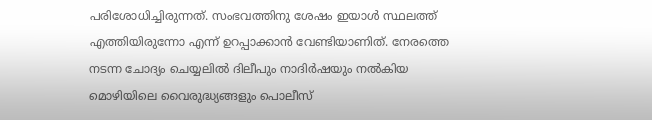പരിശോധിച്ചിരുന്നത്. സംഭവത്തിനു ശേഷം ഇയാൾ സ്ഥലത്ത് എത്തിയിരുന്നോ എന്ന് ഉറപ്പാക്കാൻ വേണ്ടിയാണിത്. നേരത്തെ നടന്ന ചോദ്യം ചെയ്യലിൽ ദിലീപും നാദിർഷയും നൽകിയ മൊഴിയിലെ വൈരുദ്ധ്യങ്ങളും പൊലീസ്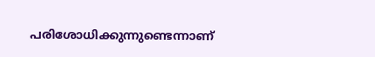പരിശോധിക്കുന്നുണ്ടെന്നാണ്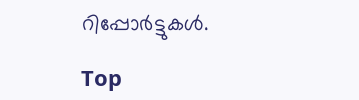റിപ്പോർട്ടുകൾ.

Top